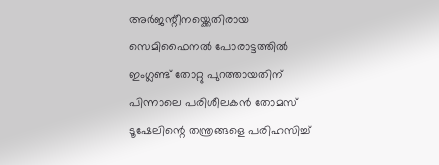അർജന്റീനയ്ക്കെതിരായ സെമിഫൈനൽ പോരാട്ടത്തിൽ ഇംഗ്ലണ്ട് തോറ്റു പുറത്തായതിന് പിന്നാലെ പരിശീലകൻ തോമസ് ടൂഷേലിന്റെ തന്ത്രങ്ങളെ പരിഹസിച്ച്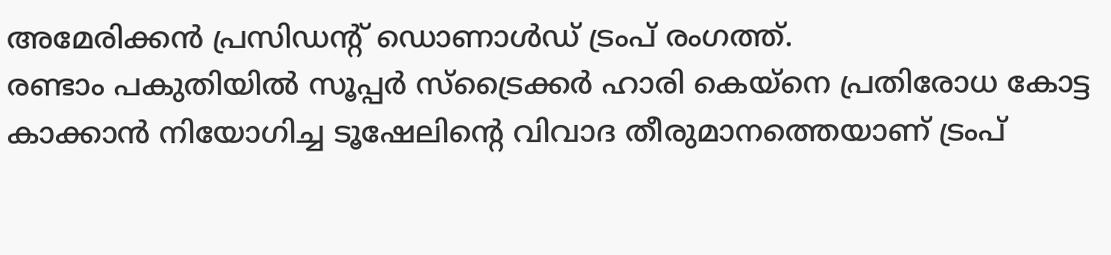അമേരിക്കൻ പ്രസിഡന്റ് ഡൊണാൾഡ് ട്രംപ് രംഗത്ത്.
രണ്ടാം പകുതിയിൽ സൂപ്പർ സ്ട്രൈക്കർ ഹാരി കെയ്നെ പ്രതിരോധ കോട്ട കാക്കാൻ നിയോഗിച്ച ടൂഷേലിന്റെ വിവാദ തീരുമാനത്തെയാണ് ട്രംപ്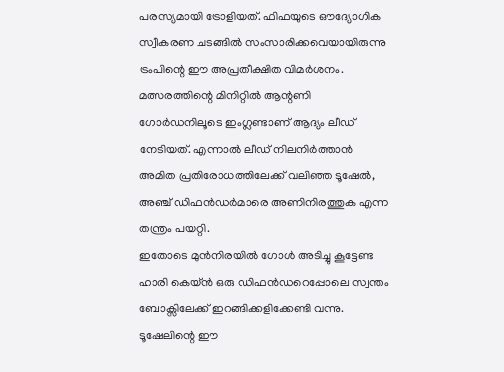പരസ്യമായി ട്രോളിയത്. ഫിഫയുടെ ഔദ്യോഗിക സ്വീകരണ ചടങ്ങിൽ സംസാരിക്കവെയായിരുന്നു ട്രംപിന്റെ ഈ അപ്രതീക്ഷിത വിമർശനം.
മത്സരത്തിന്റെ മിനിറ്റിൽ ആന്റണി ഗോർഡനിലൂടെ ഇംഗ്ലണ്ടാണ് ആദ്യം ലീഡ് നേടിയത്. എന്നാൽ ലീഡ് നിലനിർത്താൻ അമിത പ്രതിരോധത്തിലേക്ക് വലിഞ്ഞ ടൂഷേൽ, അഞ്ച് ഡിഫൻഡർമാരെ അണിനിരത്തുക എന്ന തന്ത്രം പയറ്റി.
ഇതോടെ മുൻനിരയിൽ ഗോൾ അടിച്ചു കൂട്ടേണ്ട ഹാരി കെയ്ൻ ഒരു ഡിഫൻഡറെപ്പോലെ സ്വന്തം ബോക്സിലേക്ക് ഇറങ്ങിക്കളിക്കേണ്ടി വന്നു. ടൂഷേലിന്റെ ഈ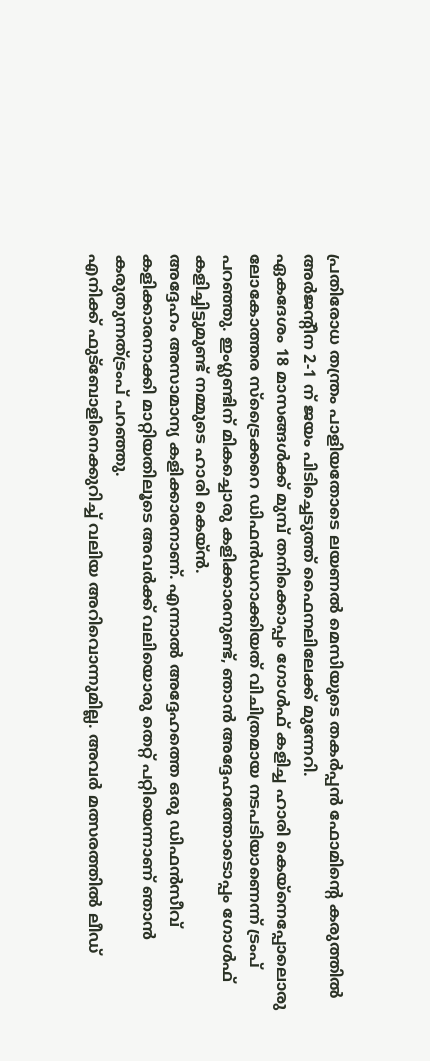പ്രതിരോധ തന്ത്രം പാളിയതോടെ ലയണൽ മെസിയുടെ തകർപ്പൻ ഫോമിന്റെ കരുത്തിൽ അർജന്റീന 2-1 ന് ജയം പിടിച്ചെടുത്ത് ഫൈനലിലേക്ക് മുന്നേറി.
ഏകദേശം 18 മാസങ്ങൾക്ക് മുമ്പ് തനിക്കൊപ്പം ഗോൾഫ് കളിച്ച ഹാരി കെയ്നെപ്പോലൊരു ലോകോത്തര സ്ട്രൈക്കറെ ഡിഫൻഡറാക്കിയത് വിചിത്രമായ നടപടിയാണെന്ന് ട്രംപ് പറഞ്ഞു. ഇംഗ്ലണ്ടിന് മികച്ചൊരു കളിക്കാരനുണ്ട്, ഞാൻ അദ്ദേഹത്തോടൊപ്പം ഗോൾഫ് കളിച്ചിട്ടുമുണ്ട് നമ്മുടെ ഹാരി കെയ്ൻ.
അദ്ദേഹം അസാമാന്യ കളിക്കാരനാണ്. എന്നാൽ അദ്ദേഹത്തെ ഒരു ഡിഫൻസീവ് കളിക്കാരനാക്കി മാറ്റിയതിലൂടെ അവർക്ക് വലിയൊരു തെറ്റ് പറ്റിയെന്നാണ് ഞാൻ കരുതുന്നത്ട്രംപ് പറഞ്ഞു.
എനിക്ക് ഫുട്ബോളിനെക്കുറിച്ച് വലിയ അറിവൊന്നുമില്ല. അവർ മത്സരത്തിൽ ലീഡ്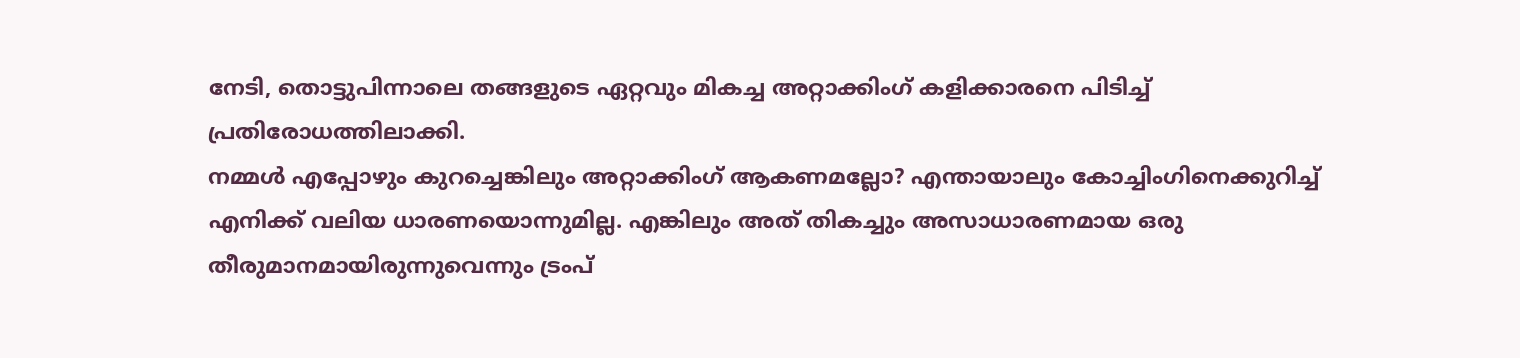നേടി, തൊട്ടുപിന്നാലെ തങ്ങളുടെ ഏറ്റവും മികച്ച അറ്റാക്കിംഗ് കളിക്കാരനെ പിടിച്ച് പ്രതിരോധത്തിലാക്കി.
നമ്മൾ എപ്പോഴും കുറച്ചെങ്കിലും അറ്റാക്കിംഗ് ആകണമല്ലോ? എന്തായാലും കോച്ചിംഗിനെക്കുറിച്ച് എനിക്ക് വലിയ ധാരണയൊന്നുമില്ല. എങ്കിലും അത് തികച്ചും അസാധാരണമായ ഒരു തീരുമാനമായിരുന്നുവെന്നും ട്രംപ്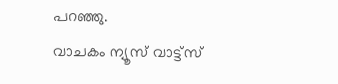പറഞ്ഞു.
വാചകം ന്യൂസ് വാട്ട്സ്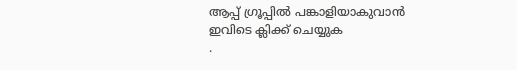ആപ്പ് ഗ്രൂപ്പിൽ പങ്കാളിയാകുവാൻ
ഇവിടെ ക്ലിക്ക് ചെയ്യുക
.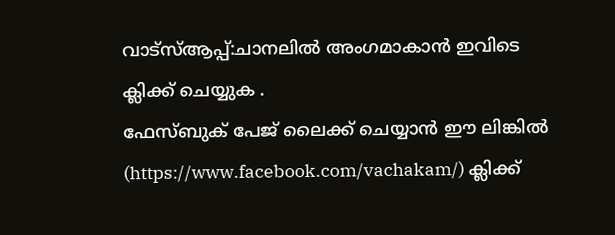വാട്സ്ആപ്പ്:ചാനലിൽ അംഗമാകാൻ ഇവിടെ ക്ലിക്ക് ചെയ്യുക .
ഫേസ്ബുക് പേജ് ലൈക്ക് ചെയ്യാൻ ഈ ലിങ്കിൽ (https://www.facebook.com/vachakam/) ക്ലിക്ക്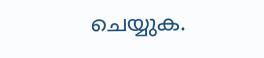ചെയ്യുക.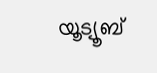യൂട്യൂബ്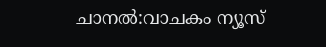ചാനൽ:വാചകം ന്യൂസ്